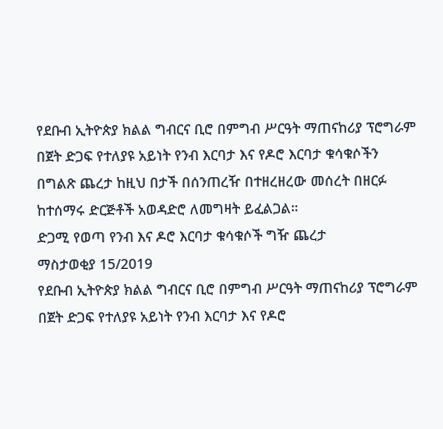የደቡብ ኢትዮጵያ ክልል ግብርና ቢሮ በምግብ ሥርዓት ማጠናከሪያ ፕሮግራም በጀት ድጋፍ የተለያዩ አይነት የንብ እርባታ እና የዶሮ እርባታ ቁሳቁሶችን በግልጽ ጨረታ ከዚህ በታች በሰንጠረዥ በተዘረዘረው መሰረት በዘርፉ ከተሰማሩ ድርጅቶች አወዳድሮ ለመግዛት ይፈልጋል።
ድጋሚ የወጣ የንብ እና ዶሮ እርባታ ቁሳቁሶች ግዥ ጨረታ
ማስታወቂያ 15/2019
የደቡብ ኢትዮጵያ ክልል ግብርና ቢሮ በምግብ ሥርዓት ማጠናከሪያ ፕሮግራም በጀት ድጋፍ የተለያዩ አይነት የንብ እርባታ እና የዶሮ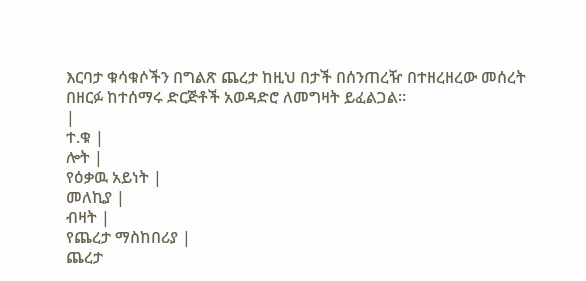እርባታ ቁሳቁሶችን በግልጽ ጨረታ ከዚህ በታች በሰንጠረዥ በተዘረዘረው መሰረት በዘርፉ ከተሰማሩ ድርጅቶች አወዳድሮ ለመግዛት ይፈልጋል።
|
ተ.ቁ |
ሎት |
የዕቃዉ አይነት |
መለኪያ |
ብዛት |
የጨረታ ማስከበሪያ |
ጨረታ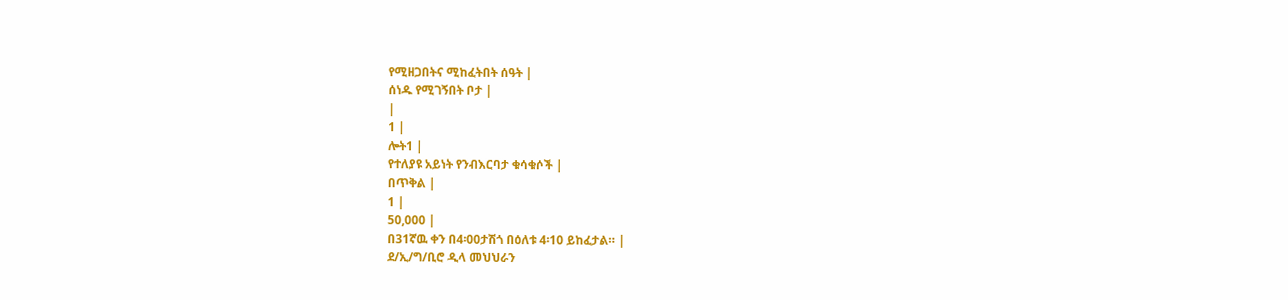የሚዘጋበትና ሚከፈትበት ሰዓት |
ሰነዱ የሚገኝበት ቦታ |
|
1 |
ሎት1 |
የተለያዩ አይነት የንብእርባታ ቁሳቁሶች |
በጥቅል |
1 |
50,000 |
በ31ኛዉ ቀን በ4፡00ታሽጎ በዕለቱ 4፡10 ይከፈታል። |
ደ/ኢ/ግ/ቢሮ ዲላ መህህራን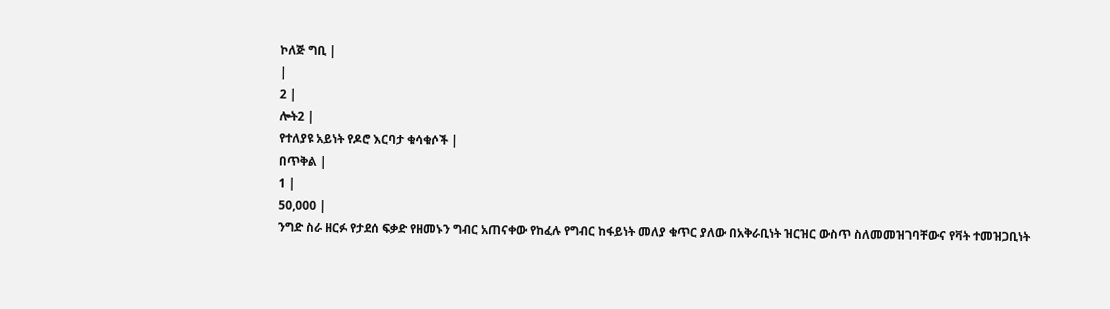ኮለጅ ግቢ |
|
2 |
ሎት2 |
የተለያዩ አይነት የዶሮ እርባታ ቁሳቁሶች |
በጥቅል |
1 |
50,000 |
ንግድ ስራ ዘርፉ የታደሰ ፍቃድ የዘመኑን ግብር አጠናቀው የከፈሉ የግብር ከፋይነት መለያ ቁጥር ያለው በአቅራቢነት ዝርዝር ውስጥ ስለመመዝገባቸውና የቫት ተመዝጋቢነት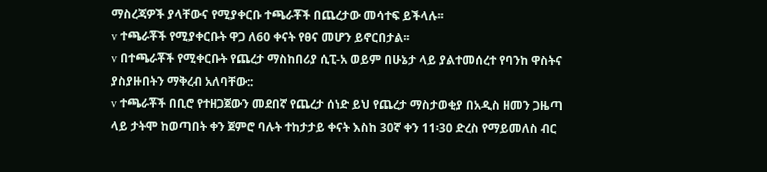ማስረጃዎች ያላቸውና የሚያቀርቡ ተጫራቾች በጨረታው መሳተፍ ይችላሉ፡፡
v ተጫራቾች የሚያቀርቡት ዋጋ ለ60 ቀናት የፀና መሆን ይኖርበታል፡፡
v በተጫራቾች የሚቀርቡት የጨረታ ማስከበሪያ ሲፒ-አ ወይም በሁኔታ ላይ ያልተመሰረተ የባንከ ዋስትና ያስያዙበትን ማቅረብ አለባቸው::
v ተጫራቾች በቢሮ የተዘጋጀውን መደበኛ የጨረታ ሰነድ ይህ የጨረታ ማስታወቂያ በአዲስ ዘመን ጋዜጣ ላይ ታትሞ ከወጣበት ቀን ጀምሮ ባሉት ተከታታይ ቀናት እስከ 30ኛ ቀን 11፡30 ድረስ የማይመለስ ብር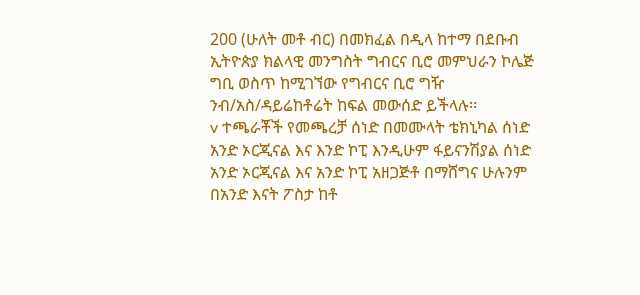200 (ሁለት መቶ ብር) በመክፈል በዲላ ከተማ በደቡብ ኢትዮጵያ ክልላዊ መንግስት ግብርና ቢሮ መምህራን ኮሌጅ ግቢ ወስጥ ከሚገኘው የግብርና ቢሮ ግዥ ንብ/አስ/ዳይሬከቶሬት ከፍል መውሰድ ይችላሉ፡፡
v ተጫራቾች የመጫረቻ ሰነድ በመሙላት ቴክኒካል ሰነድ አንድ ኦርጂናል እና እንድ ኮፒ እንዲሁም ፋይናንሽያል ሰነድ አንድ ኦርጂናል እና አንድ ኮፒ አዘጋጅቶ በማሸግና ሁሉንም በአንድ እናት ፖስታ ከቶ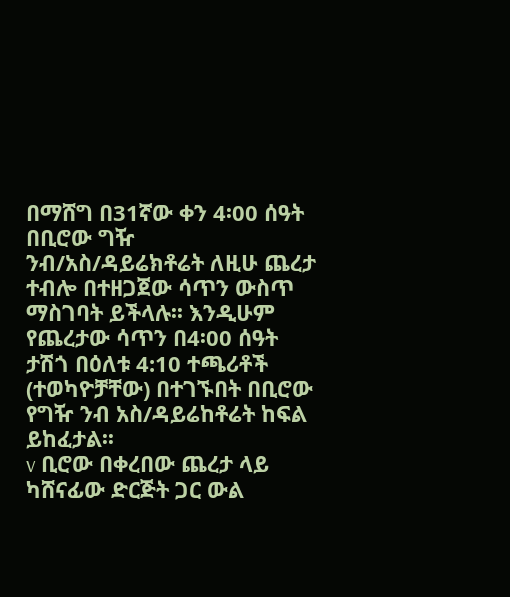በማሸግ በ31ኛው ቀን 4፡00 ሰዓት በቢሮው ግዥ ንብ/አስ/ዳይሬክቶሬት ለዚሁ ጨረታ ተብሎ በተዘጋጀው ሳጥን ውስጥ ማስገባት ይችላሉ፡፡ እንዲሁም የጨረታው ሳጥን በ4፡00 ሰዓት ታሽጎ በዕለቱ 4:10 ተጫሪቶች (ተወካዮቻቸው) በተገኙበት በቢሮው የግዥ ንብ አስ/ዳይሬከቶሬት ከፍል ይከፈታል፡፡
v ቢሮው በቀረበው ጨረታ ላይ ካሸናፊው ድርጅት ጋር ውል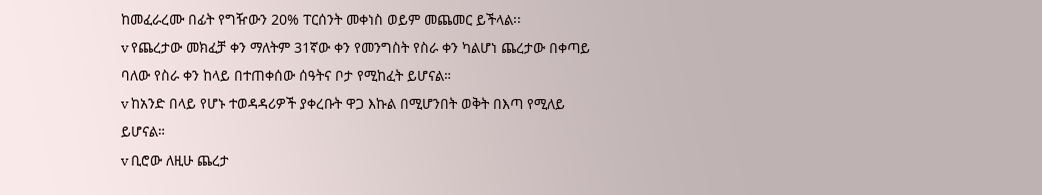ከመፈራረሙ በፊት የግዥውን 20% ፐርሰንት መቀነስ ወይም መጨመር ይችላል፡፡
v የጨረታው መክፈቻ ቀን ማለትም 31ኛው ቀን የመንግስት የስራ ቀን ካልሆነ ጨረታው በቀጣይ ባለው የስራ ቀን ከላይ በተጠቀሰው ሰዓትና ቦታ የሚከፈት ይሆናል።
v ከአንድ በላይ የሆኑ ተወዳዳሪዎች ያቀረቡት ዋጋ እኩል በሚሆንበት ወቅት በእጣ የሚለይ ይሆናል።
v ቢሮው ለዚሁ ጨረታ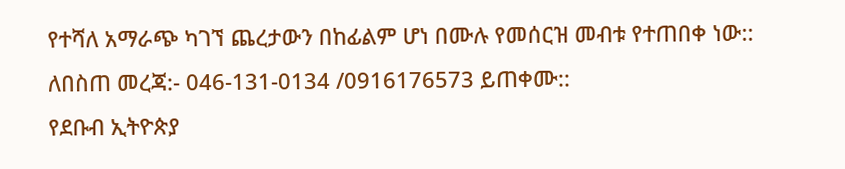የተሻለ አማራጭ ካገኘ ጨረታውን በከፊልም ሆነ በሙሉ የመሰርዝ መብቱ የተጠበቀ ነው::
ለበስጠ መረጃ:- 046-131-0134 /0916176573 ይጠቀሙ::
የደቡብ ኢትዮጵያ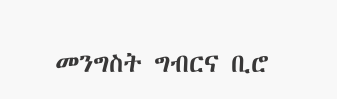መንግስት ግብርና ቢሮ